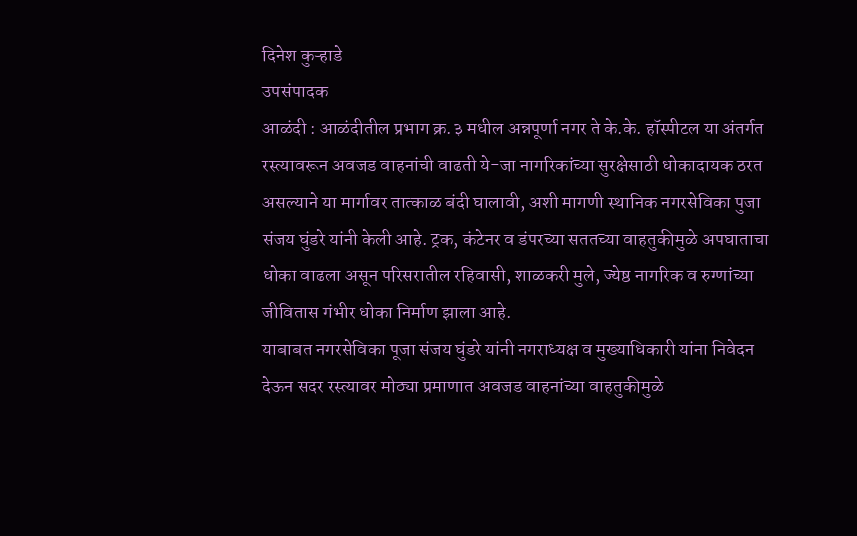दिनेश कुऱ्हाडे
उपसंपादक
आळंदी : आळंदीतील प्रभाग क्र.३ मधील अन्नपूर्णा नगर ते के.के. हॉस्पीटल या अंतर्गत रस्त्यावरून अवजड वाहनांची वाढती ये-जा नागरिकांच्या सुरक्षेसाठी धोकादायक ठरत असल्याने या मार्गावर तात्काळ बंदी घालावी, अशी मागणी स्थानिक नगरसेविका पुजा संजय घुंडरे यांनी केली आहे. ट्रक, कंटेनर व डंपरच्या सततच्या वाहतुकीमुळे अपघाताचा धोका वाढला असून परिसरातील रहिवासी, शाळकरी मुले, ज्येष्ठ नागरिक व रुग्णांच्या जीवितास गंभीर धोका निर्माण झाला आहे.
याबाबत नगरसेविका पूजा संजय घुंडरे यांनी नगराध्यक्ष व मुख्याधिकारी यांना निवेदन देऊन सदर रस्त्यावर मोठ्या प्रमाणात अवजड वाहनांच्या वाहतुकीमुळे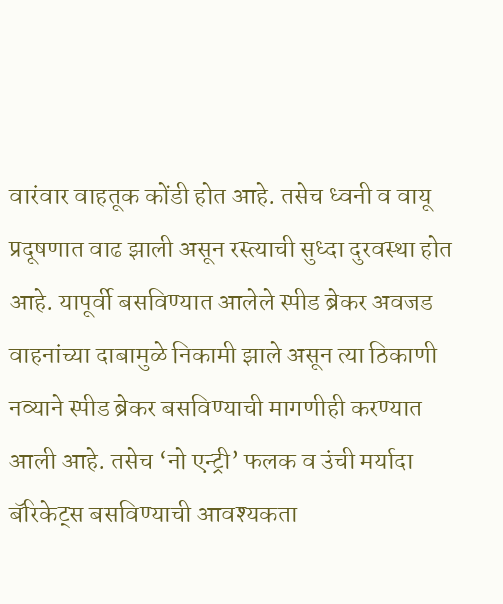वारंवार वाहतूक कोंडी होत आहे. तसेच ध्वनी व वायू प्रदूषणात वाढ झाली असून रस्त्याची सुध्दा दुरवस्था होत आहे. यापूर्वी बसविण्यात आलेले स्पीड ब्रेकर अवजड वाहनांच्या दाबामुळे निकामी झाले असून त्या ठिकाणी नव्याने स्पीड ब्रेकर बसविण्याची मागणीही करण्यात आली आहे. तसेच ‘नो एन्ट्री’ फलक व उंची मर्यादा बॅरिकेट्स बसविण्याची आवश्यकता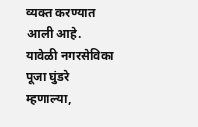व्यक्त करण्यात आली आहे.
यावेळी नगरसेविका पूजा घुंडरे म्हणाल्या,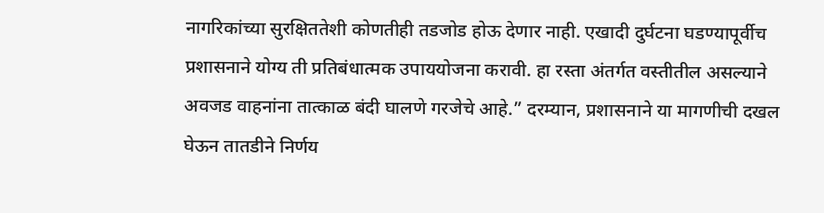नागरिकांच्या सुरक्षिततेशी कोणतीही तडजोड होऊ देणार नाही. एखादी दुर्घटना घडण्यापूर्वीच प्रशासनाने योग्य ती प्रतिबंधात्मक उपाययोजना करावी. हा रस्ता अंतर्गत वस्तीतील असल्याने अवजड वाहनांना तात्काळ बंदी घालणे गरजेचे आहे.” दरम्यान, प्रशासनाने या मागणीची दखल घेऊन तातडीने निर्णय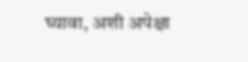घ्यावा, अशी अपेक्षा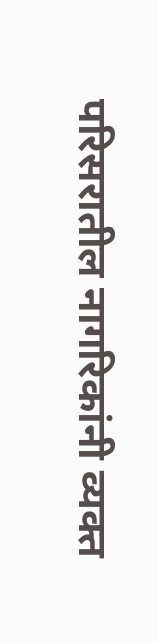परिसरातील नागरिकांनी व्यक्त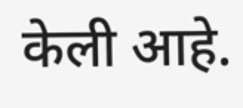केली आहे.